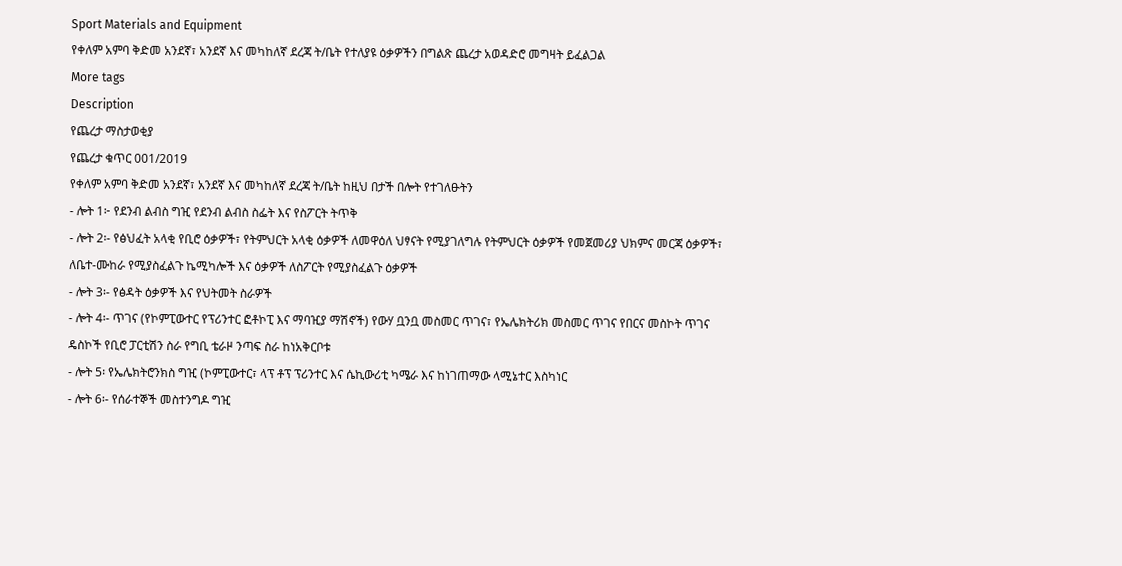Sport Materials and Equipment
የቀለም አምባ ቅድመ አንደኛ፣ አንደኛ እና መካከለኛ ደረጃ ት/ቤት የተለያዩ ዕቃዎችን በግልጽ ጨረታ አወዳድሮ መግዛት ይፈልጋል
More tags
Description
የጨረታ ማስታወቂያ
የጨረታ ቁጥር 001/2019
የቀለም አምባ ቅድመ አንደኛ፣ አንደኛ እና መካከለኛ ደረጃ ት/ቤት ከዚህ በታች በሎት የተገለፁትን
- ሎት 1፦ የደንብ ልብስ ግዢ የደንብ ልብስ ስፌት እና የስፖርት ትጥቅ
- ሎት 2፡- የፅህፈት አላቂ የቢሮ ዕቃዎች፣ የትምህርት አላቂ ዕቃዎች ለመዋዕለ ህፃናት የሚያገለግሉ የትምህርት ዕቃዎች የመጀመሪያ ህክምና መርጃ ዕቃዎች፣ ለቤተ-ሙከራ የሚያስፈልጉ ኬሚካሎች እና ዕቃዎች ለስፖርት የሚያስፈልጉ ዕቃዎች
- ሎት 3፡- የፅዳት ዕቃዎች እና የህትመት ስራዎች
- ሎት 4፡- ጥገና (የኮምፒውተር የፕሪንተር ፎቶኮፒ እና ማባዢያ ማሽኖች) የውሃ ቧንቧ መስመር ጥገና፣ የኤሌክትሪክ መስመር ጥገና የበርና መስኮት ጥገና ዴስኮች የቢሮ ፓርቲሽን ስራ የግቢ ቴራዞ ንጣፍ ስራ ከነአቅርቦቱ
- ሎት 5፡ የኤሌክትሮንክስ ግዢ (ኮምፒውተር፣ ላፕ ቶፕ ፕሪንተር እና ሴኪውሪቲ ካሜራ እና ከነገጠማው ላሚኔተር እስካነር
- ሎት 6፡- የሰራተኞች መስተንግዶ ግዢ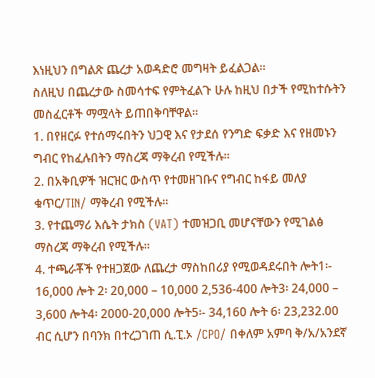እነዚህን በግልጽ ጨረታ አወዳድሮ መግዛት ይፈልጋል።
ስለዚህ በጨረታው ስመሳተፍ የምትፈልጉ ሁሉ ከዚህ በታች የሚከተሱትን መስፈርቶች ማሟላት ይጠበቅባቸዋል።
1. በየዘርፉ የተሰማሩበትን ህጋዊ እና የታደሰ የንግድ ፍቃድ እና የዘመኑን ግብር የከፈሉበትን ማስረጃ ማቅረብ የሚችሉ።
2. በአቅቢዎች ዝርዝር ውስጥ የተመዘገቡና የግብር ከፋይ መለያ ቁጥር/TIN/ ማቅረብ የሚችሉ።
3. የተጨማሪ እሴት ታክስ (VAT) ተመዝጋቢ መሆናቸውን የሚገልፅ ማስረጃ ማቅረብ የሚችሉ።
4. ተጫራቾች የተዘጋጀው ለጨረታ ማስከበሪያ የሚወዳደሩበት ሎት1፡- 16,000 ሎት 2፡ 20,000 – 10,000 2,536-400 ሎት3፡ 24,000 – 3,600 ሎት4፡ 2000-20,000 ሎት5፡- 34,160 ሎት 6፡ 23,232.00 ብር ሲሆን በባንክ በተረጋገጠ ሲ.ፒ.ኦ /CPO/ በቀለም አምባ ቅ/አ/አንደኛ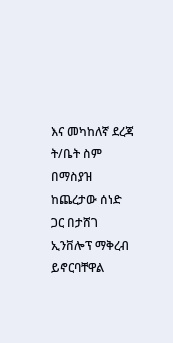እና መካከለኛ ደረጃ ት/ቤት ስም በማስያዝ ከጨረታው ሰነድ ጋር በታሸገ ኢንቨሎፕ ማቅረብ ይኖርባቸዋል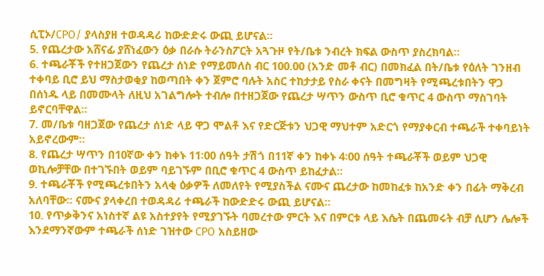ሲፒኦ/CPO/ ያላስያዘ ተወዳዳሪ ከውድድሩ ውጪ ይሆናል።
5. የጨረታው አሸናፊ ያሸነፈውን ዕቃ በራሱ ትራንስፖርት አጓጉዞ የት/ቤቱ ንብረት ክፍል ውስጥ ያስረክባል።
6. ተጫራቾች የተዘጋጀውን የጨረታ ሰነድ የማይመለስ ብር 100.00 (አንድ መቶ ብር) በመክፈል በት/ቤቱ የዕለት ገንዘብ ተቀባይ ቢሮ ይህ ማስታወቂያ ከወጣበት ቀን ጀምሮ ባሉት አስር ተከታታይ የስራ ቀናት በመግዛት የሚጫረቱበትን ዋጋ በሰነዱ ላይ በመሙላት ለዚህ አገልግሎት ተብሎ በተዘጋጀው የጨረታ ሣጥን ውስጥ ቢሮ ቁጥር 4 ውስጥ ማስገባት ይኖርባቸዋል።
7. መ/ቤቱ ባዘጋጀው የጨረታ ሰነድ ላይ ዋጋ ሞልቶ እና የድርጅቱን ህጋዊ ማህተም አድርጎ የማያቀርብ ተጫራች ተቀባይነት አይኖረውም።
8. የጨረታ ሣጥን በ10ኛው ቀን ከቀኑ 11፡00 ሰዓት ታሽጎ በ11ኛ ቀን ከቀኑ 4፡00 ሰዓት ተጫራቾች ወይም ህጋዊ ወኪሎቻቸው በተገኙበት ወይም ባይገኙም በቢሮ ቁጥር 4 ውስጥ ይከፈታል።
9. ተጫራቾች የሚጫረቱበትን አላቂ ዕቃዎች ለመለየት የሚያስችል ናሙና ጨረታው ከመከፈቱ ከአንድ ቀን በፊት ማቅረብ አለባቸው፡፡ ናሙና ያላቀረበ ተወዳዳሪ ተጫራች ከውድድሩ ውጪ ይሆናል።
10. የጥቃቅንና አነስተኛ ልዩ አስተያየት የሚያገኙት ባመረተው ምርት እና በምርቱ ላይ እሴት በጨመሩት ብቻ ሲሆን ሌሎች እንደማንኛውም ተጫራች ሰነድ ገዝተው CPO አስይዘው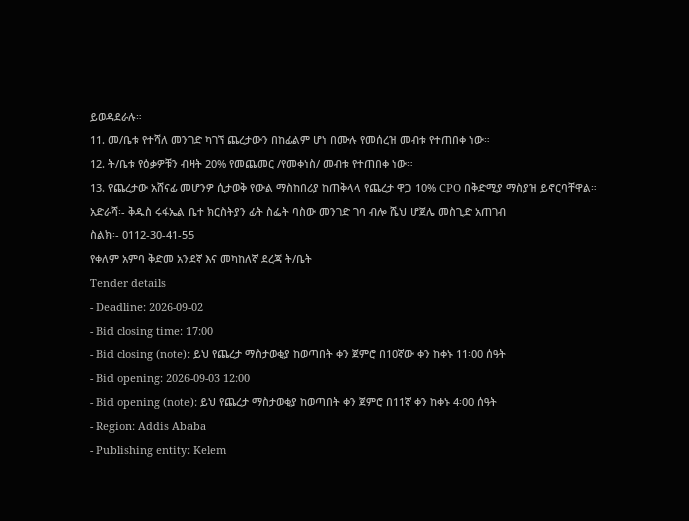ይወዳደራሉ።
11. መ/ቤቱ የተሻለ መንገድ ካገኘ ጨረታውን በከፊልም ሆነ በሙሉ የመሰረዝ መብቱ የተጠበቀ ነው።
12. ት/ቤቱ የዕቃዎቹን ብዛት 20% የመጨመር /የመቀነስ/ መብቱ የተጠበቀ ነው።
13. የጨረታው አሸናፊ መሆንዎ ሲታወቅ የውል ማስከበሪያ ከጠቅላላ የጨረታ ዋጋ 10% CPO በቅድሚያ ማስያዝ ይኖርባቸዋል።
አድራሻ፡- ቅዱስ ሩፋኤል ቤተ ክርስትያን ፊት ስፌት ባስው መንገድ ገባ ብሎ ሼህ ሆጀሌ መስጊድ አጠገብ
ስልክ፡- 0112-30-41-55
የቀለም አምባ ቅድመ አንደኛ እና መካከለኛ ደረጃ ት/ቤት
Tender details
- Deadline: 2026-09-02
- Bid closing time: 17:00
- Bid closing (note): ይህ የጨረታ ማስታወቂያ ከወጣበት ቀን ጀምሮ በ10ኛው ቀን ከቀኑ 11፡00 ሰዓት
- Bid opening: 2026-09-03 12:00
- Bid opening (note): ይህ የጨረታ ማስታወቂያ ከወጣበት ቀን ጀምሮ በ11ኛ ቀን ከቀኑ 4፡00 ሰዓት
- Region: Addis Ababa
- Publishing entity: Kelem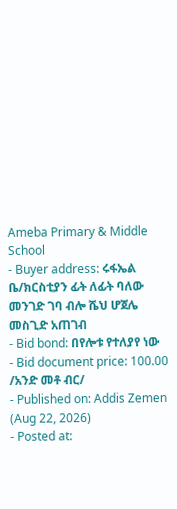Ameba Primary & Middle School
- Buyer address: ሩፋኤል ቤ/ክርስቲያን ፊት ለፊት ባለው መንገድ ገባ ብሎ ሼህ ሆጀሌ መስጊድ አጠገብ
- Bid bond: በየሎቱ የተለያየ ነው
- Bid document price: 100.00 /አንድ መቶ ብር/
- Published on: Addis Zemen (Aug 22, 2026)
- Posted at: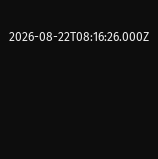2026-08-22T08:16:26.000Z